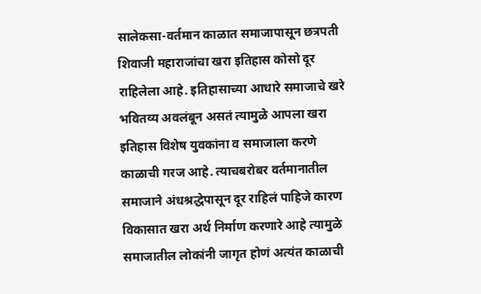सालेकसा-वर्तमान काळात समाजापासून छत्रपती शिवाजी महाराजांचा खरा इतिहास कोसो दूर राहिलेला आहे. इतिहासाच्या आधारे समाजाचे खरे भवितव्य अवलंबून असतं त्यामुळे आपला खरा इतिहास विशेष युवकांना व समाजाला करणे काळाची गरज आहे. त्याचबरोबर वर्तमानातील समाजाने अंधश्रद्धेपासून दूर राहिलं पाहिजे कारण विकासात खरा अर्थ निर्माण करणारे आहे त्यामुळे समाजातील लोकांनी जागृत होणं अत्यंत काळाची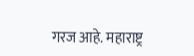गरज आहे. महाराष्ट्र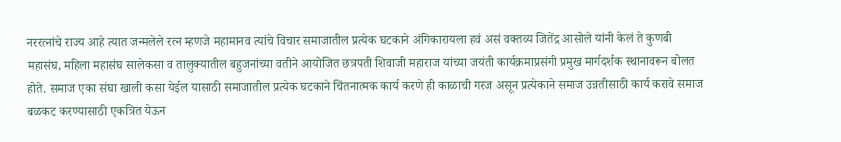नररत्नांचे राज्य आहे त्यात जन्मलेले रत्न म्हणजे महामानव त्यांचे विचार समाजातील प्रत्येक घटकाने अंगिकारायला हवं असं वक्तव्य जितेंद्र आसोले यांनी केलं ते कुणबी महासंघ, महिला महासंघ सालेकसा व तालुक्यातील बहुजनांच्या वतीने आयोजित छत्रपती शिवाजी महाराज यांच्या जयंती कार्यक्रमाप्रसंगी प्रमुख मार्गदर्शक स्थानावरून बोलत होते. समाज एका संघा खाली कसा येईल यासाठी समाजातील प्रत्येक घटकाने चिंतनात्मक कार्य करणे ही काळाची गरज असून प्रत्येकाने समाज उन्नतीसाठी कार्य करावे समाज बळकट करण्यासाठी एकत्रित येऊन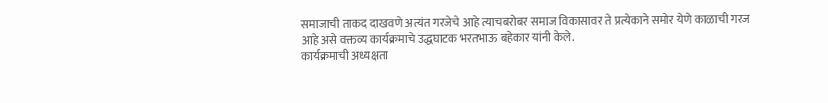समाजाची ताकद दाखवणे अत्यंत गरजेचे आहे त्याचबरोबर समाज विकासावर ते प्रत्येकाने समोर येणे काळाची गरज आहे असे वक्तव्य कार्यक्रमाचे उद्धघाटक भरतभाऊ बहेकार यांनी केले.
कार्यक्रमाची अध्यक्षता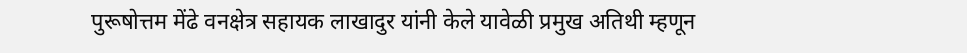पुरूषोत्तम मेंढे वनक्षेत्र सहायक लाखादुर यांनी केले यावेळी प्रमुख अतिथी म्हणून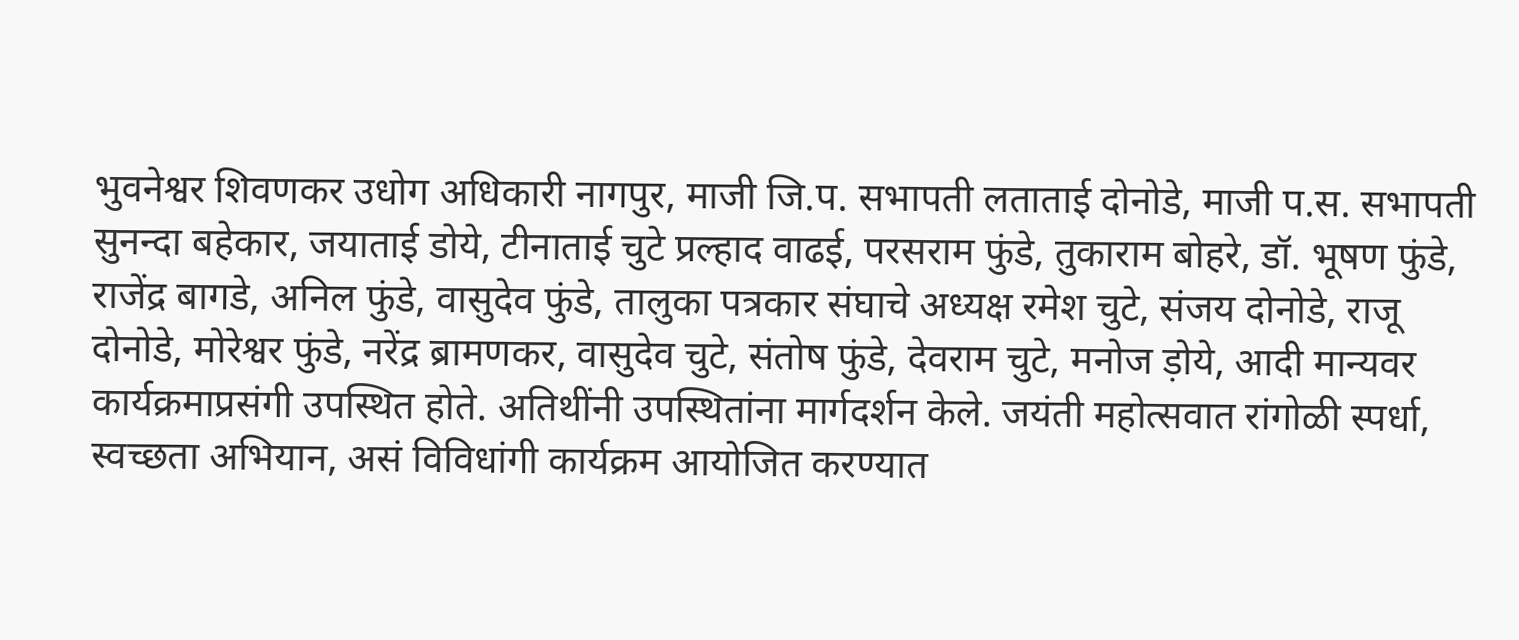भुवनेश्वर शिवणकर उधोग अधिकारी नागपुर, माजी जि.प. सभापती लताताई दोनोडे, माजी प.स. सभापती सुनन्दा बहेकार, जयाताई डोये, टीनाताई चुटे प्रल्हाद वाढई, परसराम फुंडे, तुकाराम बोहरे, डॉ. भूषण फुंडे, राजेंद्र बागडे, अनिल फुंडे, वासुदेव फुंडे, तालुका पत्रकार संघाचे अध्यक्ष रमेश चुटे, संजय दोनोडे, राजू दोनोडे, मोरेश्वर फुंडे, नरेंद्र ब्रामणकर, वासुदेव चुटे, संतोष फुंडे, देवराम चुटे, मनोज ड़ोये, आदी मान्यवर कार्यक्रमाप्रसंगी उपस्थित होते. अतिथींनी उपस्थितांना मार्गदर्शन केले. जयंती महोत्सवात रांगोळी स्पर्धा, स्वच्छता अभियान, असं विविधांगी कार्यक्रम आयोजित करण्यात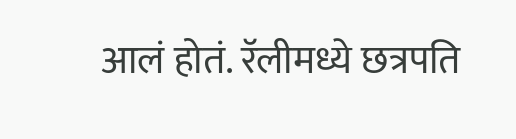आलं होतं. रॅलीमध्ये छत्रपति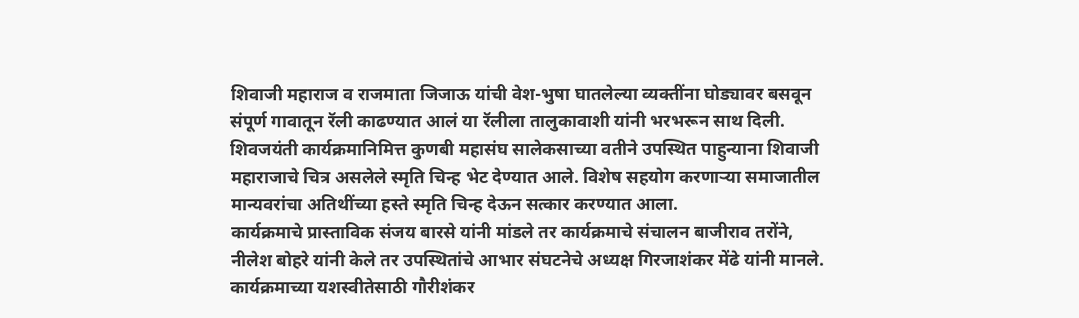शिवाजी महाराज व राजमाता जिजाऊ यांची वेश-भुषा घातलेल्या व्यक्तींना घोड्यावर बसवून संपूर्ण गावातून रॅली काढण्यात आलं या रॅलीला तालुकावाशी यांनी भरभरून साथ दिली. शिवजयंती कार्यक्रमानिमित्त कुणबी महासंघ सालेकसाच्या वतीने उपस्थित पाहुन्याना शिवाजी महाराजाचे चित्र असलेले स्मृति चिन्ह भेट देण्यात आले. विशेष सहयोग करणाऱ्या समाजातील मान्यवरांचा अतिथींच्या हस्ते स्मृति चिन्ह देऊन सत्कार करण्यात आला.
कार्यक्रमाचे प्रास्ताविक संजय बारसे यांनी मांडले तर कार्यक्रमाचे संचालन बाजीराव तरोंने, नीलेश बोहरे यांनी केले तर उपस्थितांचे आभार संघटनेचे अध्यक्ष गिरजाशंकर मेंढे यांनी मानले. कार्यक्रमाच्या यशस्वीतेसाठी गौरीशंकर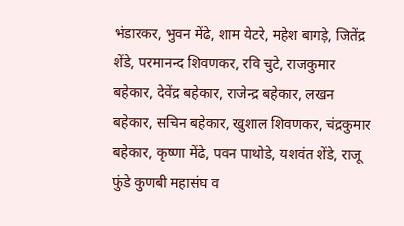भंडारकर, भुवन मेंढे, शाम येटरे, महेश बागड़े, जितेंद्र शेंडे, परमानन्द शिवणकर, रवि चुटे, राजकुमार बहेकार, देवेंद्र बहेकार, राजेन्द्र बहेकार, लखन बहेकार, सचिन बहेकार, खुशाल शिवणकर, चंद्रकुमार बहेकार, कृष्णा मेंढे, पवन पाथोडे, यशवंत शेंडे, राजू फुंडे कुणबी महासंघ व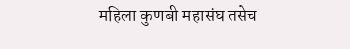महिला कुणबी महासंघ तसेच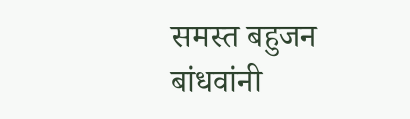समस्त बहुजन बांधवांनी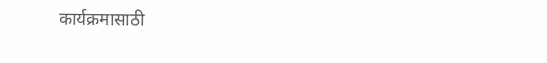कार्यक्रमासाठी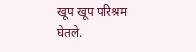खूप खूप परिश्रम घेतले.